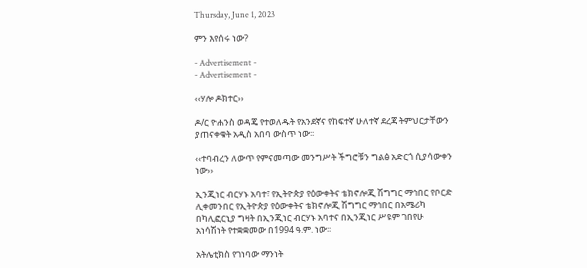Thursday, June 1, 2023

ምን እየሰሩ ነው?

- Advertisement -
- Advertisement -

‹‹ሃሎ ዶክተር››

ዶ/ር ዮሐንስ ወዳጄ የተወለዱት የአንደኛና የከፍተኛ ሁለተኛ ደረጃ ትምህርታቸውን ያጠናቀቁት አዲስ አበባ ውስጥ ነው፡፡

‹‹ተባብረን ለውጥ የምናመጣው መንግሥት ችግሮቹን ግልፅ አድርጎ ሲያሳውቀን ነው››

ኢንጂነር ብርሃኑ አባተ፣ የኢትዮጵያ የዕውቀትና ቴክኖሎጂ ሽግግር ማኅበር የቦርድ ሊቀመንበር የኢትዮጵያ የዕውቀትና ቴክኖሎጂ ሽግግር ማኅበር በአሜሪካ በካሊፎርኒያ ግዛት በኢንጂነር ብርሃኑ አባተና በኢንጂነር ሥዩም ገበየሁ አነሳሽነት የተቋቋመው በ1994 ዓ.ም. ነው፡፡

አትሌቲክስ የገነባው ማንነት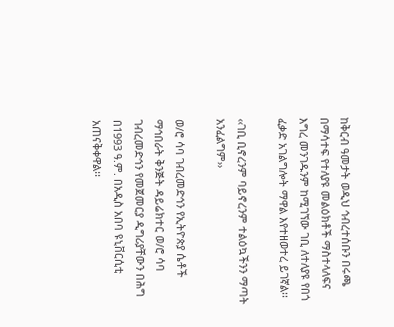ከቅርብ ዓመታት ወዲህ ኅብረተሰቡን በሩጫ በማሳተፍ የተለያዩ መልዕክቶች ማስተላለፍና እግረ መንገዱንም ከሚገኘው ገቢ ለተለያዩ የበጎ ፈቃድ አገልግሎት ማዋል እየተዘወተረ ይገኛል፡፡

‹‹ገቢ ቢኖረንም ባይኖረንም ተልዕኳችንን ማጣት አንፈልግም››

ወ/ሮ ሳባ ገብረመድኅን የኢትዮጵያ ሴቶች ማኅበራት ቅንጅት ዳይሬክተር ወ/ሮ ሳባ ገብረመድኅን የመጀመርያ ዲግሪያቸውን በሕግ በ1993 ዓ.ም. በአዲስ አበባ ዩኒቨርሲቲ አጠናቅቀዋል፡፡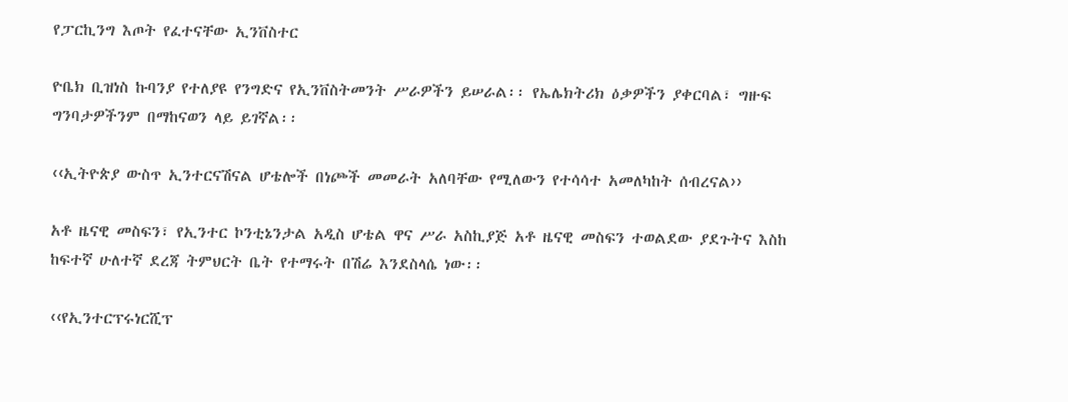የፓርኪንግ እጦት የፈተናቸው ኢንቨስተር

ዮቤክ ቢዝነስ ኩባንያ የተለያዩ የንግድና የኢንቨስትመንት ሥራዎችን ይሠራል፡፡ የኤሌክትሪክ ዕቃዎችን ያቀርባል፣ ግዙፍ ግንባታዎችንም በማከናወን ላይ ይገኛል፡፡

‹‹ኢትዮጵያ ውስጥ ኢንተርናሽናል ሆቴሎች በነጮች መመራት አለባቸው የሚለውን የተሳሳተ አመለካከት ሰብረናል››

አቶ ዜናዊ መስፍን፣ የኢንተር ኮንቲኔንታል አዲስ ሆቴል ዋና ሥራ አስኪያጅ አቶ ዜናዊ መስፍን ተወልደው ያደጉትና እስከ ከፍተኛ ሁለተኛ ደረጃ ትምህርት ቤት የተማሩት በሽሬ እንደስላሴ ነው፡፡

‹‹የኢንተርፕሩነርሺፕ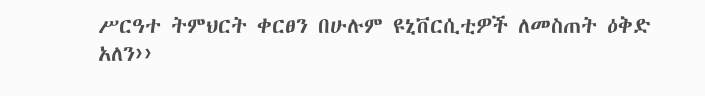ሥርዓተ ትምህርት ቀርፀን በሁሉም ዩኒቨርሲቲዎች ለመስጠት ዕቅድ አለን››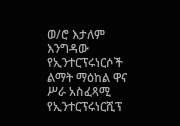ወ/ሮ እታለም እንግዳው የኢንተርፕሩነርሶች ልማት ማዕከል ዋና ሥራ አስፈጻሚ የኢንተርፕሩነርሺፕ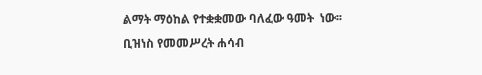ልማት ማዕከል የተቋቋመው ባለፈው ዓመት  ነው፡፡ ቢዝነስ የመመሥረት ሐሳብ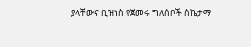ያላቸውና ቢዝነስ የጀመሩ ግለሰቦች ስኬታማ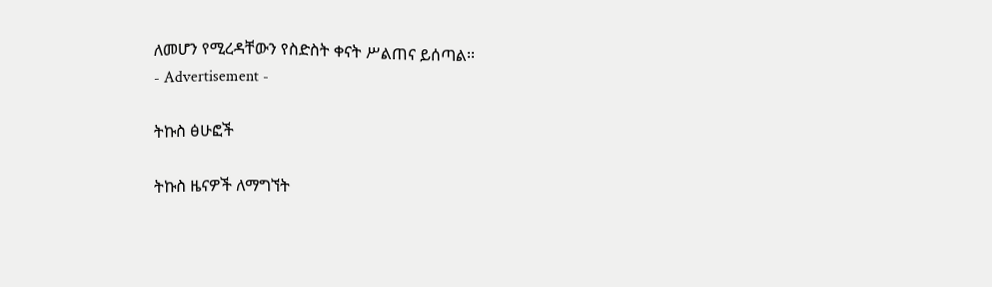ለመሆን የሚረዳቸውን የስድስት ቀናት ሥልጠና ይሰጣል፡፡
- Advertisement -

ትኩስ ፅሁፎች

ትኩስ ዜናዎች ለማግኘት